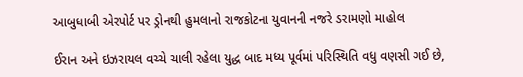આબુધાબી એરપોર્ટ પર ડ્રોનથી હુમલાનો રાજકોટના યુવાનની નજરે ડરામણો માહોલ

ઈરાન અને ઇઝરાયલ વચ્ચે ચાલી રહેલા યુદ્ધ બાદ મધ્ય પૂર્વમાં પરિસ્થિતિ વધુ વણસી ગઈ છે,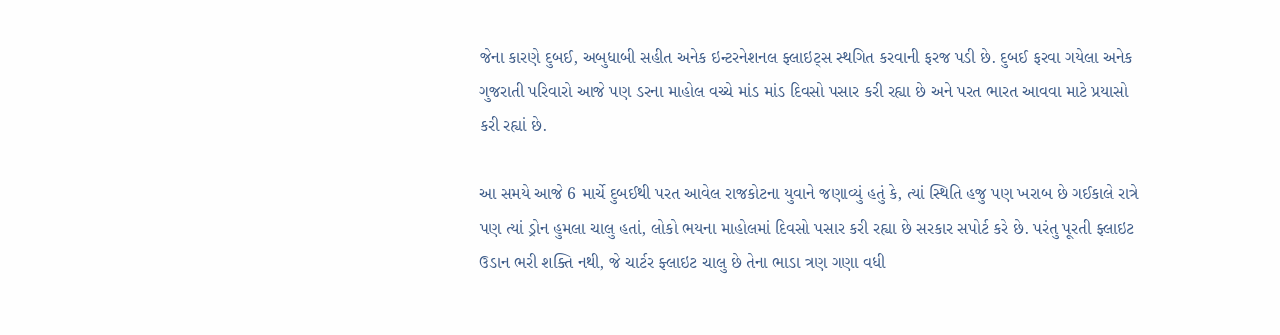જેના કારણે દુબઈ, અબુધાબી સહીત અનેક ઇન્ટરનેશનલ ફ્લાઇટ્સ સ્થગિત કરવાની ફરજ પડી છે. દુબઈ ફરવા ગયેલા અનેક ગુજરાતી પરિવારો આજે પણ ડરના માહોલ વચ્ચે માંડ માંડ દિવસો પસાર કરી રહ્યા છે અને પરત ભારત આવવા માટે પ્રયાસો કરી રહ્યાં છે.

આ સમયે આજે 6 માર્ચે દુબઈથી પરત આવેલ રાજકોટના યુવાને જણાવ્યું હતું કે, ત્યાં સ્થિતિ હજુ પણ ખરાબ છે ગઈકાલે રાત્રે પણ ત્યાં ડ્રોન હુમલા ચાલુ હતાં, લોકો ભયના માહોલમાં દિવસો પસાર કરી રહ્યા છે સરકાર સપોર્ટ કરે છે. પરંતુ પૂરતી ફ્લાઇટ ઉડાન ભરી શક્તિ નથી, જે ચાર્ટર ફ્લાઇટ ચાલુ છે તેના ભાડા ત્રણ ગણા વધી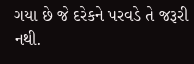ગયા છે જે દરેકને પરવડે તે જરૂરી નથી.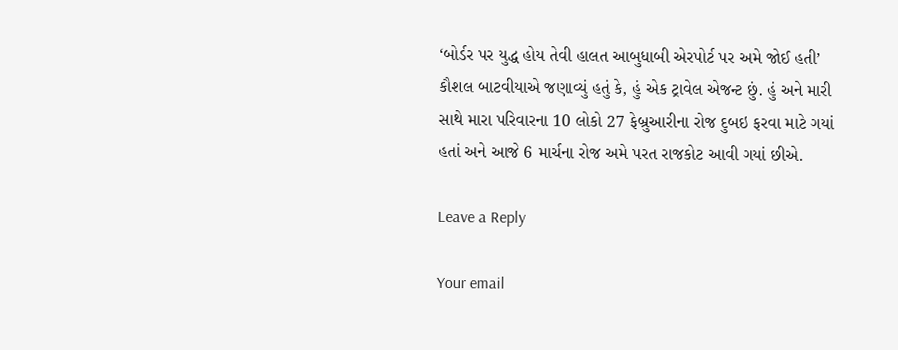‘બોર્ડર પર યુદ્ધ હોય તેવી હાલત આબુધાબી એરપોર્ટ પર અમે જોઈ હતી’ કૌશલ બાટવીયાએ જણાવ્યું હતું કે, હું એક ટ્રાવેલ એજન્ટ છું. હું અને મારી સાથે મારા પરિવારના 10 લોકો 27 ફેબ્રુઆરીના રોજ દુબઇ ફરવા માટે ગયાં હતાં અને આજે 6 માર્ચના રોજ અમે પરત રાજકોટ આવી ગયાં છીએ.

Leave a Reply

Your email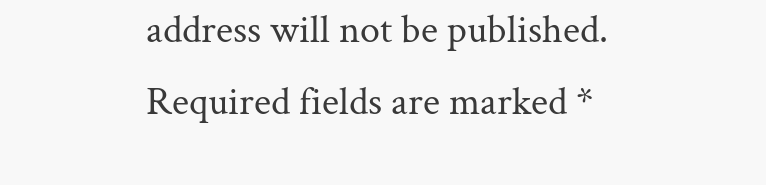address will not be published. Required fields are marked *